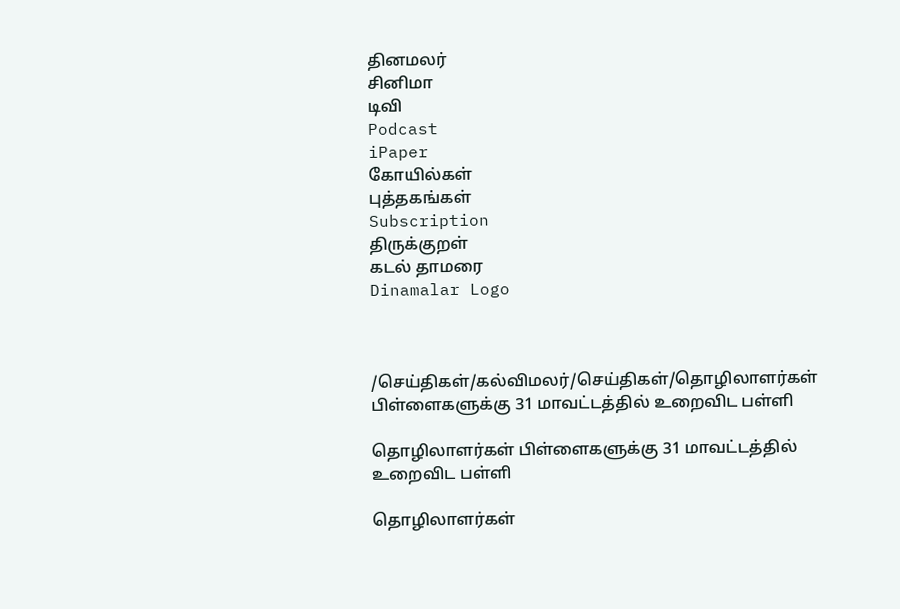தினமலர்
சினிமா
டிவி
Podcast
iPaper
கோயில்கள்
புத்தகங்கள்
Subscription
திருக்குறள்
கடல் தாமரை
Dinamalar Logo



/செய்திகள்/கல்விமலர்/செய்திகள்/தொழிலாளர்கள் பிள்ளைகளுக்கு 31 மாவட்டத்தில் உறைவிட பள்ளி

தொழிலாளர்கள் பிள்ளைகளுக்கு 31 மாவட்டத்தில் உறைவிட பள்ளி

தொழிலாளர்கள்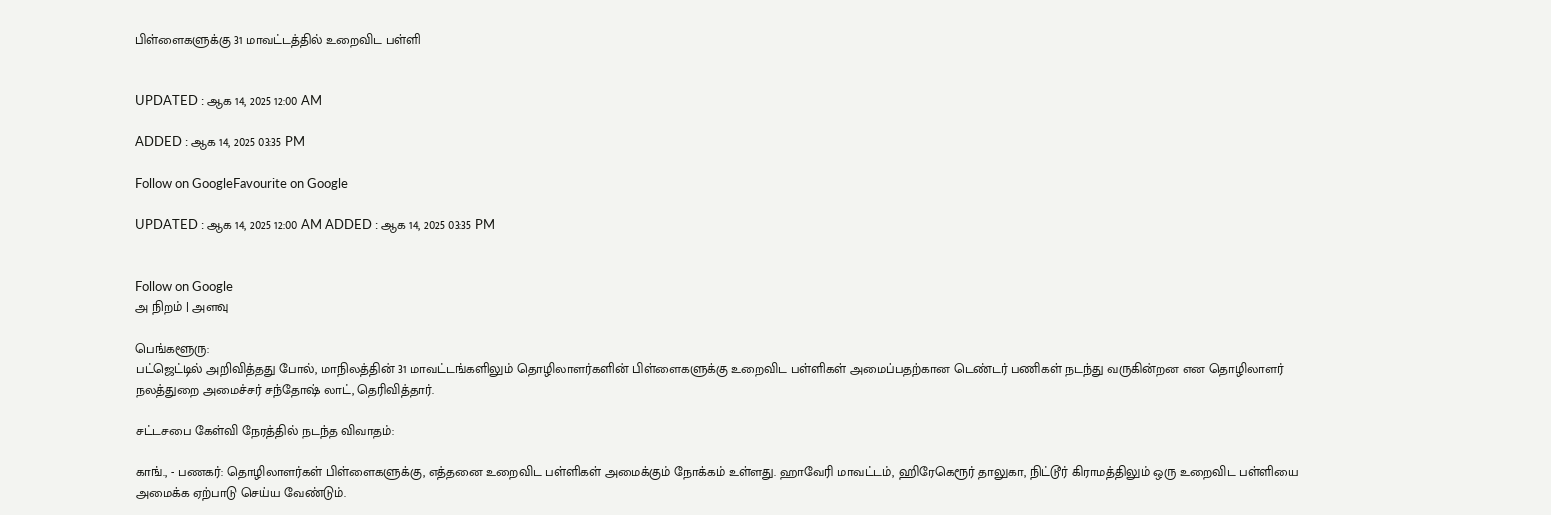பிள்ளைகளுக்கு 31 மாவட்டத்தில் உறைவிட பள்ளி


UPDATED : ஆக 14, 2025 12:00 AM

ADDED : ஆக 14, 2025 03:35 PM

Follow on GoogleFavourite on Google

UPDATED : ஆக 14, 2025 12:00 AM ADDED : ஆக 14, 2025 03:35 PM


Follow on Google
அ நிறம் | அளவு

பெங்களூரு:
பட்ஜெட்டில் அறிவித்தது போல், மாநிலத்தின் 31 மாவட்டங்களிலும் தொழிலாளர்களின் பிள்ளைகளுக்கு உறைவிட பள்ளிகள் அமைப்பதற்கான டெண்டர் பணிகள் நடந்து வருகின்றன என தொழிலாளர் நலத்துறை அமைச்சர் சந்தோஷ் லாட், தெரிவித்தார்.

சட்டசபை கேள்வி நேரத்தில் நடந்த விவாதம்:

காங்., - பணகர்: தொழிலாளர்கள் பிள்ளைகளுக்கு, எத்தனை உறைவிட பள்ளிகள் அமைக்கும் நோக்கம் உள்ளது. ஹாவேரி மாவட்டம், ஹிரேகெரூர் தாலுகா, நிட்டூர் கிராமத்திலும் ஒரு உறைவிட பள்ளியை அமைக்க ஏற்பாடு செய்ய வேண்டும்.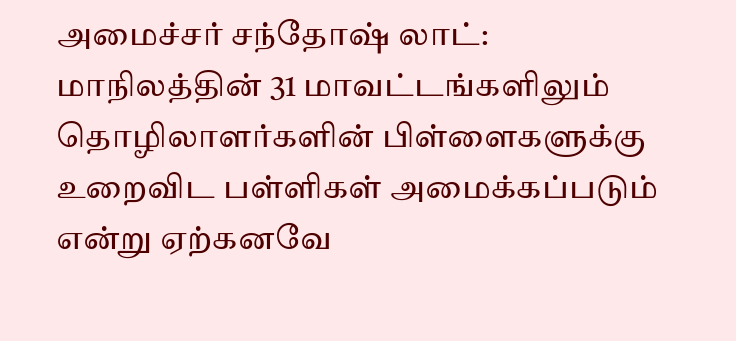அமைச்சர் சந்தோஷ் லாட்: மாநிலத்தின் 31 மாவட்டங்களிலும் தொழிலாளர்களின் பிள்ளைகளுக்கு உறைவிட பள்ளிகள் அமைக்கப்படும் என்று ஏற்கனவே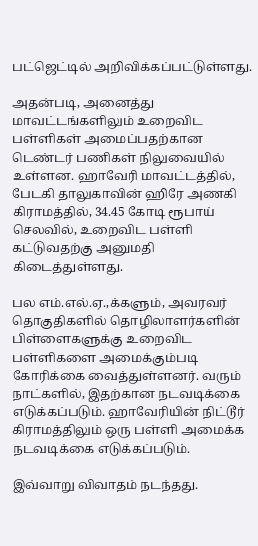பட்ஜெட்டில் அறிவிக்கப்பட்டுள்ளது.

அதன்படி, அனைத்து மாவட்டங்களிலும் உறைவிட பள்ளிகள் அமைப்பதற்கான டெண்டர் பணிகள் நிலுவையில் உள்ளன. ஹாவேரி மாவட்டத்தில், பேடகி தாலுகாவின் ஹிரே அணகி கிராமத்தில், 34.45 கோடி ரூபாய் செலவில், உறைவிட பள்ளி கட்டுவதற்கு அனுமதி கிடைத்துள்ளது.

பல எம்.எல்.ஏ.,க்களும், அவரவர் தொகுதிகளில் தொழிலாளர்களின் பிள்ளைகளுக்கு உறைவிட பள்ளிகளை அமைக்கும்படி கோரிக்கை வைத்துள்ளனர். வரும் நாட்களில், இதற்கான நடவடிக்கை எடுக்கப்படும். ஹாவேரியின் நிட்டூர் கிராமத்திலும் ஒரு பள்ளி அமைக்க நடவடிக்கை எடுக்கப்படும்.

இவ்வாறு விவாதம் நடந்தது.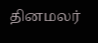தினமலர்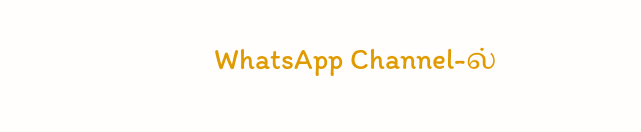WhatsApp Channel-ல்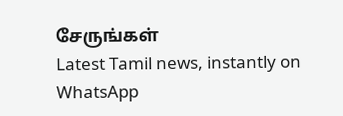சேருங்கள்
Latest Tamil news, instantly on WhatsApp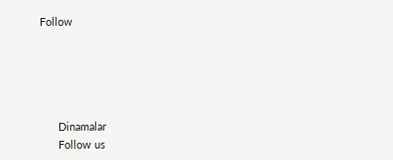Follow





      Dinamalar
      Follow us